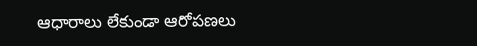ఆధారాలు లేకుండా ఆరోప‌ణ‌లు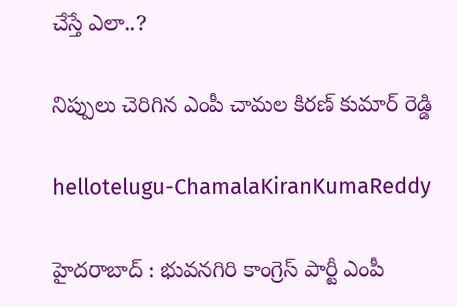చేస్తే ఎలా..?

నిప్పులు చెరిగిన ఎంపీ చామ‌ల కిర‌ణ్ కుమార్ రెడ్డి

hellotelugu-ChamalaKiranKumaReddy

హైద‌రాబాద్ : భువ‌న‌గిరి కాంగ్రెస్ పార్టీ ఎంపీ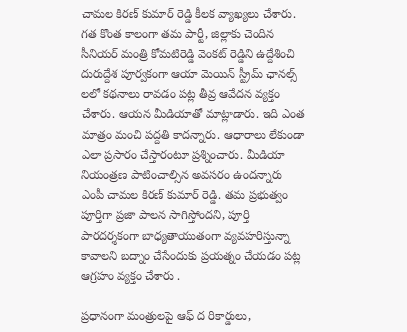చామ‌ల కిర‌ణ్ కుమార్ రెడ్డి కీల‌క వ్యాఖ్య‌లు చేశారు. గ‌త కొంత కాలంగా త‌మ పార్టీ, జిల్లాకు చెందిన సీనియ‌ర్ మంత్రి కోమ‌టిరెడ్డి వెంక‌ట్ రెడ్డిని ఉద్దేశించి దురుద్దేశ పూర్వ‌కంగా ఆయా మెయిన్ స్ట్రీమ్ ఛాన‌ల్స్ ల‌లో క‌థ‌నాలు రావ‌డం ప‌ట్ల తీవ్ర ఆవేద‌న వ్య‌క్తం చేశారు. ఆయ‌న మీడియాతో మాట్లాడారు. ఇది ఎంత మాత్రం మంచి ప‌ద్ద‌తి కాద‌న్నారు. ఆధారాలు లేకుండా ఎలా ప్ర‌సారం చేస్తారంటూ ప్ర‌శ్నించారు. మీడియా నియంత్ర‌ణ పాటించాల్సిన అవ‌స‌రం ఉంద‌న్నారు ఎంపీ చామ‌ల కిర‌ణ్ కుమార్ రెడ్డి. త‌మ ప్ర‌భుత్వం పూర్తిగా ప్ర‌జా పాల‌న సాగిస్తోంద‌ని, పూర్తి పార‌ద‌ర్శ‌కంగా బాధ్య‌తాయుతంగా వ్య‌వ‌హ‌రిస్తున్నా కావాల‌ని బ‌ద్నాం చేసేందుకు ప్ర‌య‌త్నం చేయ‌డం ప‌ట్ల ఆగ్ర‌హం వ్య‌క్తం చేశారు .

ప్ర‌ధానంగా మంత్రులపై ఆఫ్ ద రికార్డులు,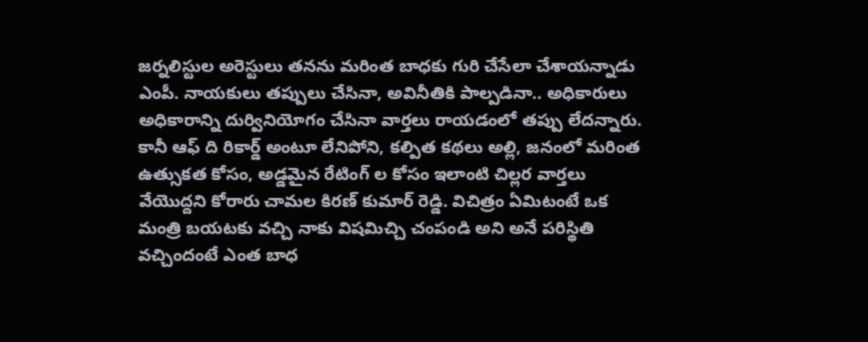జర్నలిస్టుల అరెస్టులు త‌న‌ను మ‌రింత బాధ‌కు గురి చేసేలా చేశాయ‌న్నాడు ఎంపీ. నాయకులు తప్పులు చేసినా, అవినీతికి పాల్పడినా.. అధికారులు అధికారాన్ని దుర్వినియోగం చేసినా వార్తలు రాయ‌డంలో త‌ప్పు లేద‌న్నారు. కానీ ఆఫ్ ది రికార్డ్ అంటూ లేనిపోని, క‌ల్పిత క‌థ‌లు అల్లి, జ‌నంలో మ‌రింత ఉత్సుక‌త కోసం, అడ్డ‌మైన రేటింగ్ ల కోసం ఇలాంటి చిల్ల‌ర వార్త‌లు వేయొద్ద‌ని కోరారు చామ‌ల కిర‌ణ్ కుమార్ రెడ్డి. విచిత్రం ఏమిటంటే ఒక మంత్రి బయటకు వచ్చి నాకు విషమిచ్చి చంపండి అని అనే పరిస్థితి వచ్చిందంటే ఎంత బాధ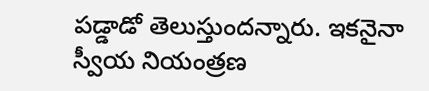పడ్డాడో తెలుస్తుందన్నారు. ఇక‌నైనా స్వీయ నియంత్ర‌ణ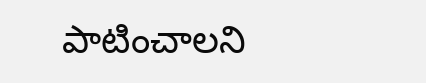పాటించాల‌ని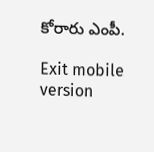కోరారు ఎంపీ.

Exit mobile version